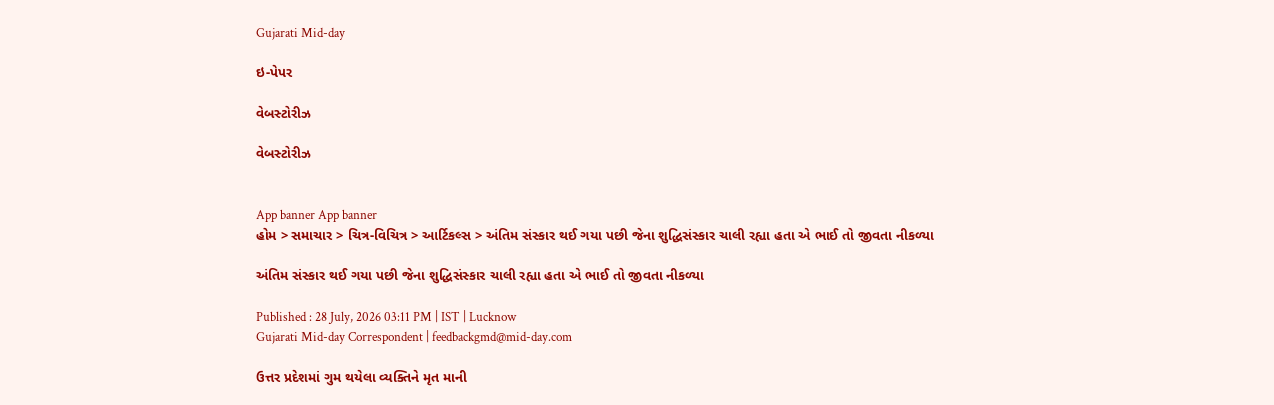Gujarati Mid-day

ઇ-પેપર

વેબસ્ટોરીઝ

વેબસ્ટોરીઝ


App banner App banner
હોમ > સમાચાર > ચિત્ર-વિચિત્ર > આર્ટિકલ્સ > અંતિમ સંસ્કાર થઈ ગયા પછી જેના શુદ્ધિસંસ્કાર ચાલી રહ્યા હતા એ ભાઈ તો જીવતા નીકળ્યા

અંતિમ સંસ્કાર થઈ ગયા પછી જેના શુદ્ધિસંસ્કાર ચાલી રહ્યા હતા એ ભાઈ તો જીવતા નીકળ્યા

Published : 28 July, 2026 03:11 PM | IST | Lucknow
Gujarati Mid-day Correspondent | feedbackgmd@mid-day.com

ઉત્તર પ્રદેશમાં ગુમ થયેલા વ્યક્તિને મૃત માની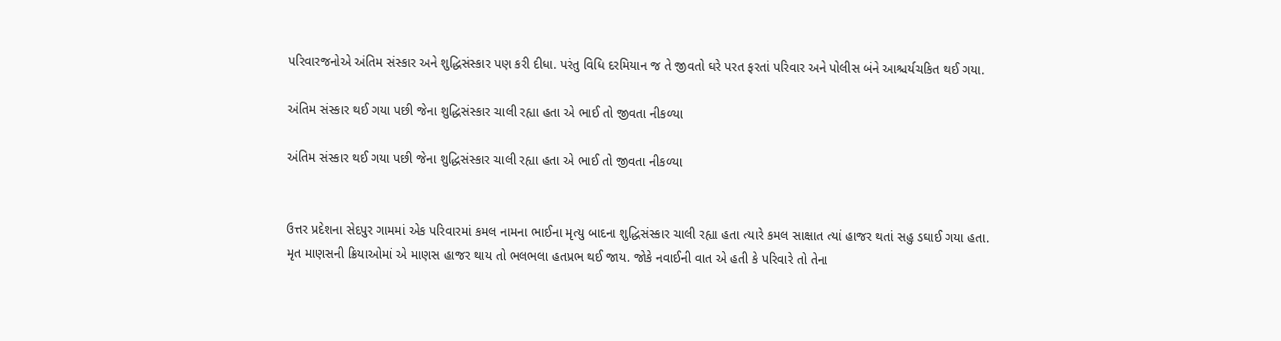પરિવારજનોએ અંતિમ સંસ્કાર અને શુદ્ધિસંસ્કાર પણ કરી દીધા. પરંતુ વિધિ દરમિયાન જ તે જીવતો ઘરે પરત ફરતાં પરિવાર અને પોલીસ બંને આશ્ચર્યચકિત થઈ ગયા.

અંતિમ સંસ્કાર થઈ ગયા પછી જેના શુદ્ધિસંસ્કાર ચાલી રહ્યા હતા એ ભાઈ તો જીવતા નીકળ્યા

અંતિમ સંસ્કાર થઈ ગયા પછી જેના શુદ્ધિસંસ્કાર ચાલી રહ્યા હતા એ ભાઈ તો જીવતા નીકળ્યા


ઉત્તર પ્રદેશના સેદપુર ગામમાં એક પરિવારમાં કમલ નામના ભાઈના મૃત્યુ બાદના શુદ્ધિસંસ્કાર ચાલી રહ્યા હતા ત્યારે કમલ સાક્ષાત ત્યાં હાજર થતાં સહુ ડઘાઈ ગયા હતા. મૃત માણસની ક્રિયાઓમાં એ માણસ હાજર થાય તો ભલભલા હતપ્રભ થઈ જાય. જોકે નવાઈની વાત એ હતી કે પરિવારે તો તેના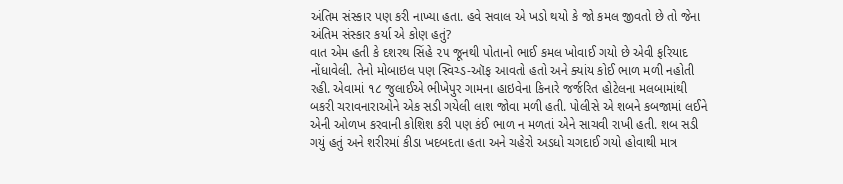અંતિમ સંસ્કાર પણ કરી નાખ્યા હતા. હવે સવાલ એ ખડો થયો કે જો કમલ જીવતો છે તો જેના અંતિમ સંસ્કાર કર્યા એ કોણ હતું?
વાત એમ હતી કે દશરથ સિંહે ૨૫ જૂનથી પોતાનો ભાઈ કમલ ખોવાઈ ગયો છે એવી ફરિયાદ નોંધાવેલી. તેનો મોબાઇલ પણ સ્વિચ્ડ-ઑફ આવતો હતો અને ક્યાંય કોઈ ભાળ મળી નહોતી રહી. એવામાં ૧૮ જુલાઈએ ભીખેપુર ગામના હાઇવેના કિનારે જર્જરિત હોટેલના મલબામાંથી બકરી ચરાવનારાઓને એક સડી ગયેલી લાશ જોવા મળી હતી. પોલીસે એ શબને કબજામાં લઈને એની ઓળખ કરવાની કોશિશ કરી પણ કંઈ ભાળ ન મળતાં એને સાચવી રાખી હતી. શબ સડી ગયું હતું અને શરીરમાં કીડા ખદબદતા હતા અને ચહેરો અડધો ચગદાઈ ગયો હોવાથી માત્ર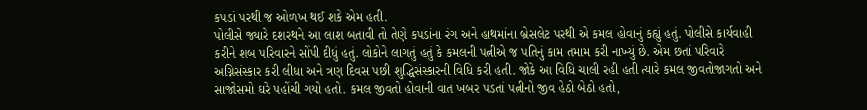કપડાં પરથી જ ઓળખ થઈ શકે એમ હતી.
પોલીસે જ્યારે દશરથને આ લાશ બતાવી તો તેણે કપડાંના રંગ અને હાથમાંના બ્રેસલેટ પરથી એ કમલ હોવાનું કહ્યું હતું. પોલીસે કાર્યવાહી કરીને શબ પરિવારને સોંપી દીધું હતું. લોકોને લાગતું હતું કે કમલની પત્નીએ જ પતિનું કામ તમામ કરી નાખ્યું છે. એમ છતાં પરિવારે અગ્નિસંસ્કાર કરી લીધા અને ત્રણ દિવસ પછી શુદ્ધિસંસ્કારની વિધિ કરી હતી. જોકે આ વિધિ ચાલી રહી હતી ત્યારે કમલ જીવતોજાગતો અને સાજોસમો ઘરે પહોંચી ગયો હતો. કમલ જીવતો હોવાની વાત ખબર પડતાં પત્નીનો જીવ હેઠો બેઠો હતો,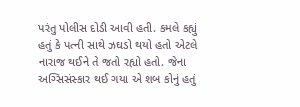પરંતુ પોલીસ દોડી આવી હતી. કમલે કહ્યું હતું કે પત્ની સાથે ઝઘડો થયો હતો એટલે નારાજ થઈને તે જતો રહ્યો હતો. જેના અગ્સિસંસ્કાર થઈ ગયા એ શબ કોનું હતું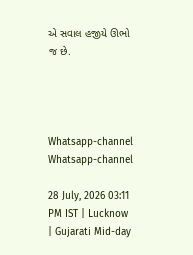એ સવાલ હજીયે ઊભો જ છે.




Whatsapp-channel Whatsapp-channel

28 July, 2026 03:11 PM IST | Lucknow | Gujarati Mid-day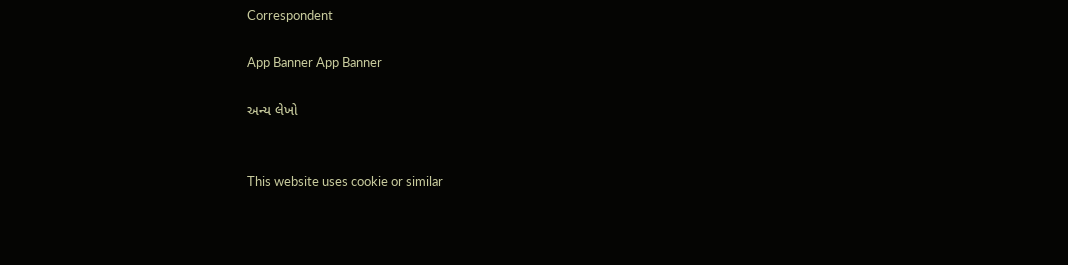Correspondent

App Banner App Banner

અન્ય લેખો


This website uses cookie or similar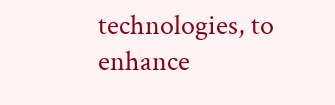technologies, to enhance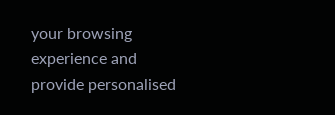your browsing experience and provide personalised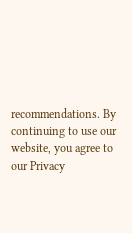recommendations. By continuing to use our website, you agree to our Privacy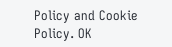Policy and Cookie Policy. OK